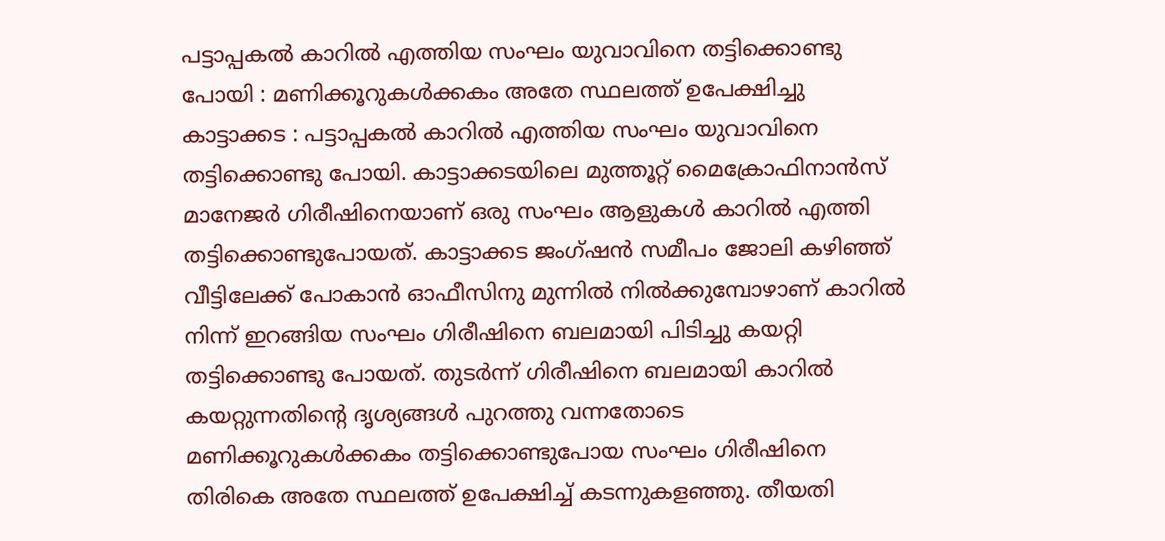പട്ടാപ്പകൽ കാറിൽ എത്തിയ സംഘം യുവാവിനെ തട്ടിക്കൊണ്ടു പോയി : മണിക്കൂറുകൾക്കകം അതേ സ്ഥലത്ത് ഉപേക്ഷിച്ചു
കാട്ടാക്കട : പട്ടാപ്പകൽ കാറിൽ എത്തിയ സംഘം യുവാവിനെ തട്ടിക്കൊണ്ടു പോയി. കാട്ടാക്കടയിലെ മുത്തൂറ്റ് മൈക്രോഫിനാൻസ് മാനേജർ ഗിരീഷിനെയാണ് ഒരു സംഘം ആളുകൾ കാറിൽ എത്തി തട്ടിക്കൊണ്ടുപോയത്. കാട്ടാക്കട ജംഗ്ഷൻ സമീപം ജോലി കഴിഞ്ഞ് വീട്ടിലേക്ക് പോകാൻ ഓഫീസിനു മുന്നിൽ നിൽക്കുമ്പോഴാണ് കാറിൽ നിന്ന് ഇറങ്ങിയ സംഘം ഗിരീഷിനെ ബലമായി പിടിച്ചു കയറ്റി തട്ടിക്കൊണ്ടു പോയത്. തുടർന്ന് ഗിരീഷിനെ ബലമായി കാറിൽ കയറ്റുന്നതിൻ്റെ ദൃശ്യങ്ങൾ പുറത്തു വന്നതോടെ മണിക്കൂറുകൾക്കകം തട്ടിക്കൊണ്ടുപോയ സംഘം ഗിരീഷിനെ തിരികെ അതേ സ്ഥലത്ത് ഉപേക്ഷിച്ച് കടന്നുകളഞ്ഞു. തീയതി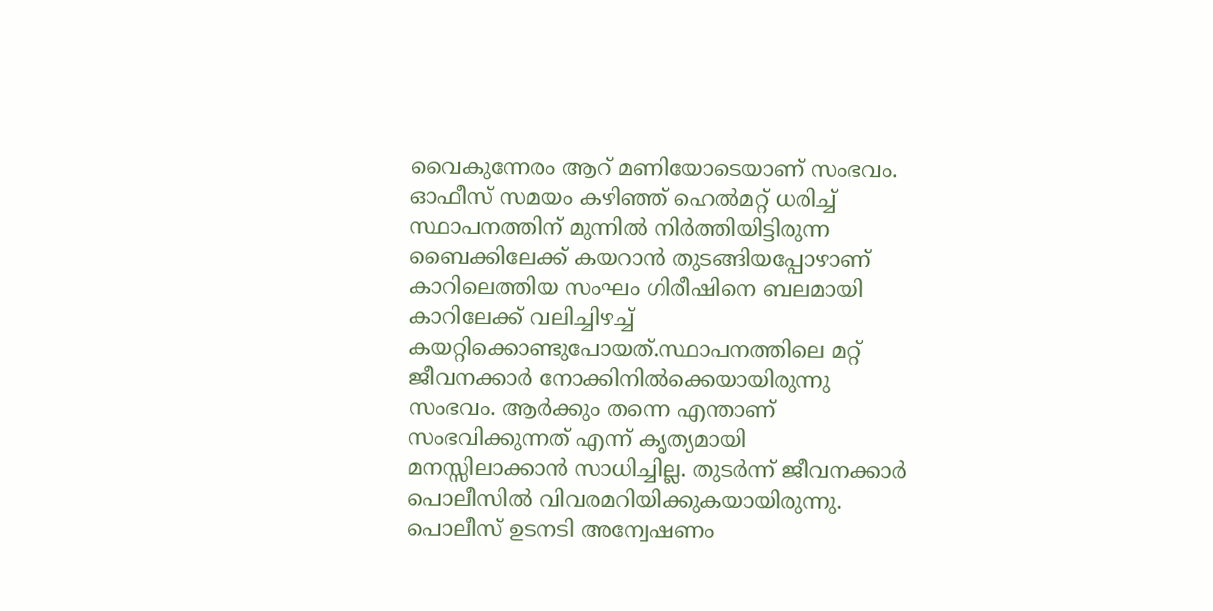വൈകുന്നേരം ആറ് മണിയോടെയാണ് സംഭവം. ഓഫീസ് സമയം കഴിഞ്ഞ് ഹെൽമറ്റ് ധരിച്ച് സ്ഥാപനത്തിന് മുന്നിൽ നിർത്തിയിട്ടിരുന്ന ബൈക്കിലേക്ക് കയറാൻ തുടങ്ങിയപ്പോഴാണ് കാറിലെത്തിയ സംഘം ഗിരീഷിനെ ബലമായി കാറിലേക്ക് വലിച്ചിഴച്ച് കയറ്റിക്കൊണ്ടുപോയത്.സ്ഥാപനത്തിലെ മറ്റ് ജീവനക്കാർ നോക്കിനിൽക്കെയായിരുന്നു സംഭവം. ആർക്കും തന്നെ എന്താണ് സംഭവിക്കുന്നത് എന്ന് കൃത്യമായി മനസ്സിലാക്കാൻ സാധിച്ചില്ല. തുടർന്ന് ജീവനക്കാർ പൊലീസിൽ വിവരമറിയിക്കുകയായിരുന്നു. പൊലീസ് ഉടനടി അന്വേഷണം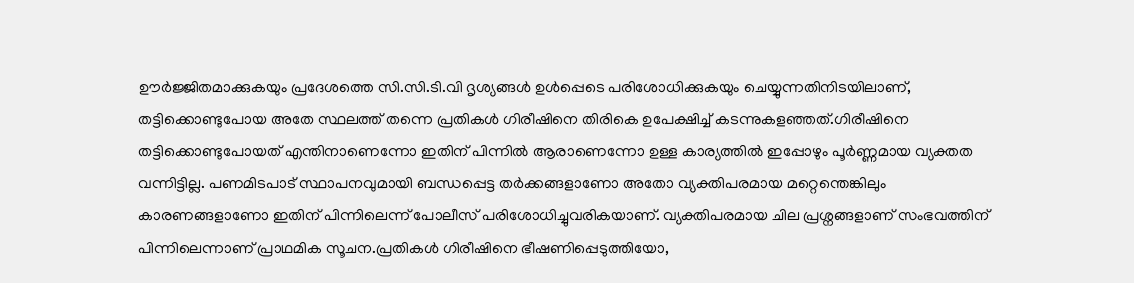ഊർജ്ജിതമാക്കുകയും പ്രദേശത്തെ സി.സി.ടി.വി ദൃശ്യങ്ങൾ ഉൾപ്പെടെ പരിശോധിക്കുകയും ചെയ്യുന്നതിനിടയിലാണ്, തട്ടിക്കൊണ്ടുപോയ അതേ സ്ഥലത്ത് തന്നെ പ്രതികൾ ഗിരീഷിനെ തിരികെ ഉപേക്ഷിച്ച് കടന്നുകളഞ്ഞത്.ഗിരീഷിനെ തട്ടിക്കൊണ്ടുപോയത് എന്തിനാണെന്നോ ഇതിന് പിന്നിൽ ആരാണെന്നോ ഉള്ള കാര്യത്തിൽ ഇപ്പോഴും പൂർണ്ണമായ വ്യക്തത വന്നിട്ടില്ല. പണമിടപാട് സ്ഥാപനവുമായി ബന്ധപ്പെട്ട തർക്കങ്ങളാണോ അതോ വ്യക്തിപരമായ മറ്റെന്തെങ്കിലും കാരണങ്ങളാണോ ഇതിന് പിന്നിലെന്ന് പോലീസ് പരിശോധിച്ചുവരികയാണ്. വ്യക്തിപരമായ ചില പ്രശ്നങ്ങളാണ് സംഭവത്തിന് പിന്നിലെന്നാണ് പ്രാഥമിക സൂചന.പ്രതികൾ ഗിരീഷിനെ ഭീഷണിപ്പെടുത്തിയോ,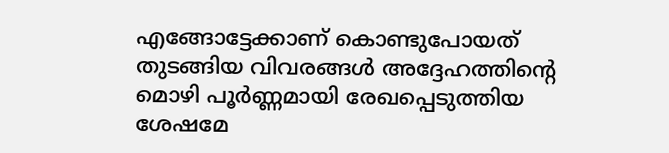എങ്ങോട്ടേക്കാണ് കൊണ്ടുപോയത് തുടങ്ങിയ വിവരങ്ങൾ അദ്ദേഹത്തിന്റെ മൊഴി പൂർണ്ണമായി രേഖപ്പെടുത്തിയ ശേഷമേ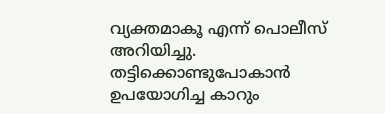വ്യക്തമാകൂ എന്ന് പൊലീസ് അറിയിച്ചു. തട്ടിക്കൊണ്ടുപോകാൻ ഉപയോഗിച്ച കാറും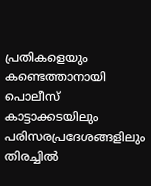പ്രതികളെയും കണ്ടെത്താനായി പൊലീസ് കാട്ടാക്കടയിലും പരിസരപ്രദേശങ്ങളിലും തിരച്ചിൽ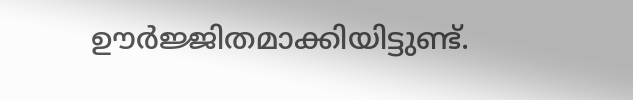ഊർജ്ജിതമാക്കിയിട്ടുണ്ട്.